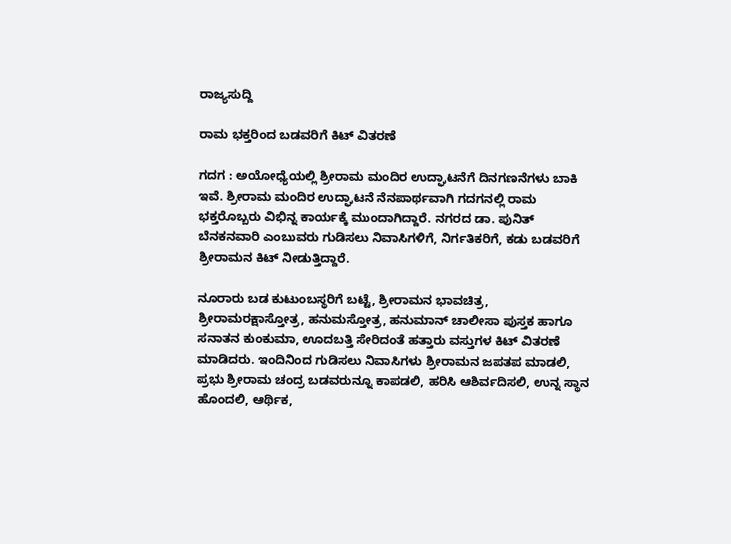ರಾಜ್ಯಸುದ್ದಿ

ರಾಮ ಭಕ್ತರಿಂದ ಬಡವರಿಗೆ ಕಿಟ್ ವಿತರಣೆ

ಗದಗ : ಅಯೋಧ್ಯೆಯಲ್ಲಿ ಶ್ರೀರಾಮ ಮಂದಿರ ಉದ್ಘಾಟನೆಗೆ ದಿನಗಣನೆಗಳು ಬಾಕಿ ಇವೆ. ಶ್ರೀರಾಮ ಮಂದಿರ ಉದ್ಘಾಟನೆ ನೆನಪಾರ್ಥವಾಗಿ ಗದಗನಲ್ಲಿ ರಾಮ ಭಕ್ತರೊಬ್ಬರು ವಿಭಿನ್ನ ಕಾರ್ಯಕ್ಕೆ ಮುಂದಾಗಿದ್ದಾರೆ. ನಗರದ ಡಾ. ಪುನಿತ್ ಬೆನಕನವಾರಿ ಎಂಬುವರು ಗುಡಿಸಲು ನಿವಾಸಿಗಳಿಗೆ, ನಿರ್ಗತಿಕರಿಗೆ, ಕಡು ಬಡವರಿಗೆ ಶ್ರೀರಾಮನ ಕಿಟ್ ನೀಡುತ್ತಿದ್ದಾರೆ.

ನೂರಾರು ಬಡ ಕುಟುಂಬಸ್ಥರಿಗೆ ಬಟ್ಟೆ, ಶ್ರೀರಾಮನ ಭಾವಚಿತ್ರ, ಶ್ರೀರಾಮರಕ್ಷಾಸ್ತೋತ್ರ, ಹನುಮಸ್ತೋತ್ರ, ಹನುಮಾನ್ ಚಾಲೀಸಾ ಪುಸ್ತಕ ಹಾಗೂ ಸನಾತನ ಕುಂಕುಮಾ, ಊದಬತ್ತಿ ಸೇರಿದಂತೆ ಹತ್ತಾರು ವಸ್ತುಗಳ ಕಿಟ್ ವಿತರಣೆ ಮಾಡಿದರು. ಇಂದಿನಿಂದ ಗುಡಿಸಲು ನಿವಾಸಿಗಳು ಶ್ರೀರಾಮನ ಜಪತಪ ಮಾಡಲಿ, ಪ್ರಭು ಶ್ರೀರಾಮ ಚಂದ್ರ ಬಡವರುನ್ನೂ ಕಾಪಡಲಿ, ಹರಿಸಿ ಆಶಿರ್ವದಿಸಲಿ, ಉನ್ನ ಸ್ಥಾನ ಹೊಂದಲಿ, ಆರ್ಥಿಕ,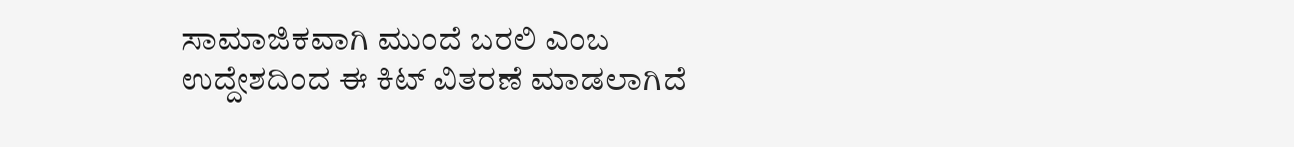ಸಾಮಾಜಿಕವಾಗಿ‌ ಮುಂದೆ ಬರಲಿ ಎಂಬ ಉದ್ದೇಶದಿಂದ ಈ ಕಿಟ್ ವಿತರಣೆ ಮಾಡಲಾಗಿದೆ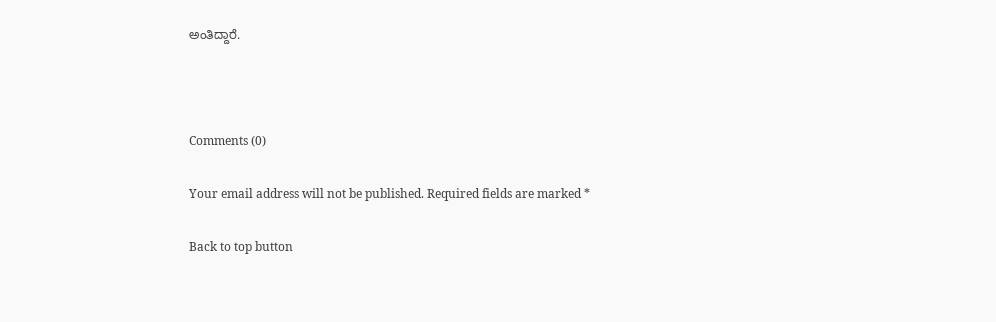ಅಂತಿದ್ದಾರೆ.



Comments (0)

Your email address will not be published. Required fields are marked *

Back to top button